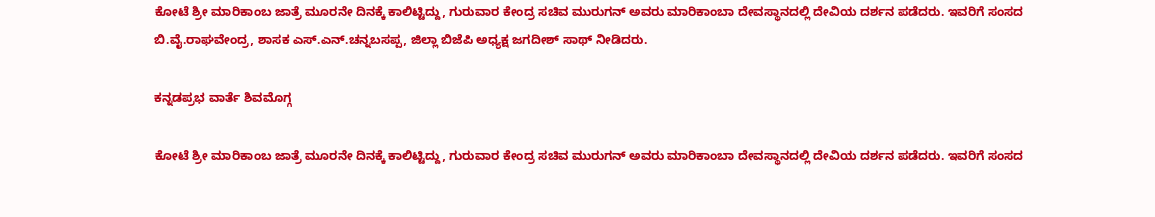ಕೋಟೆ ಶ್ರೀ ಮಾರಿಕಾಂಬ ಜಾತ್ರೆ ಮೂರನೇ ದಿನಕ್ಕೆ ಕಾಲಿಟ್ಟಿದ್ದು, ಗುರುವಾರ ಕೇಂದ್ರ ಸಚಿವ ಮುರುಗನ್ ಅವರು ಮಾರಿಕಾಂಬಾ ದೇವಸ್ಥಾನದಲ್ಲಿ ದೇವಿಯ ದರ್ಶನ ಪಡೆದರು. ಇವರಿಗೆ ಸಂಸದ ಬಿ.ವೈ.ರಾಘವೇಂದ್ರ, ಶಾಸಕ ಎಸ್‌.ಎನ್‌.ಚನ್ನಬಸಪ್ಪ, ಜಿಲ್ಲಾ ಬಿಜೆಪಿ ಅಧ್ಯಕ್ಷ ಜಗದೀಶ್‌ ಸಾಥ್‌ ನೀಡಿದರು.

ಕನ್ನಡಪ್ರಭ ವಾರ್ತೆ ಶಿವಮೊಗ್ಗ

ಕೋಟೆ ಶ್ರೀ ಮಾರಿಕಾಂಬ ಜಾತ್ರೆ ಮೂರನೇ ದಿನಕ್ಕೆ ಕಾಲಿಟ್ಟಿದ್ದು, ಗುರುವಾರ ಕೇಂದ್ರ ಸಚಿವ ಮುರುಗನ್ ಅವರು ಮಾರಿಕಾಂಬಾ ದೇವಸ್ಥಾನದಲ್ಲಿ ದೇವಿಯ ದರ್ಶನ ಪಡೆದರು. ಇವರಿಗೆ ಸಂಸದ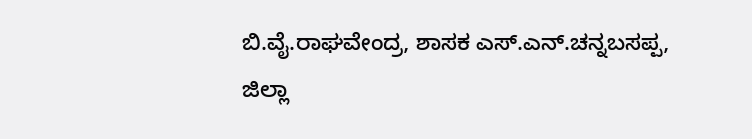ಬಿ.ವೈ.ರಾಘವೇಂದ್ರ, ಶಾಸಕ ಎಸ್‌.ಎನ್‌.ಚನ್ನಬಸಪ್ಪ, ಜಿಲ್ಲಾ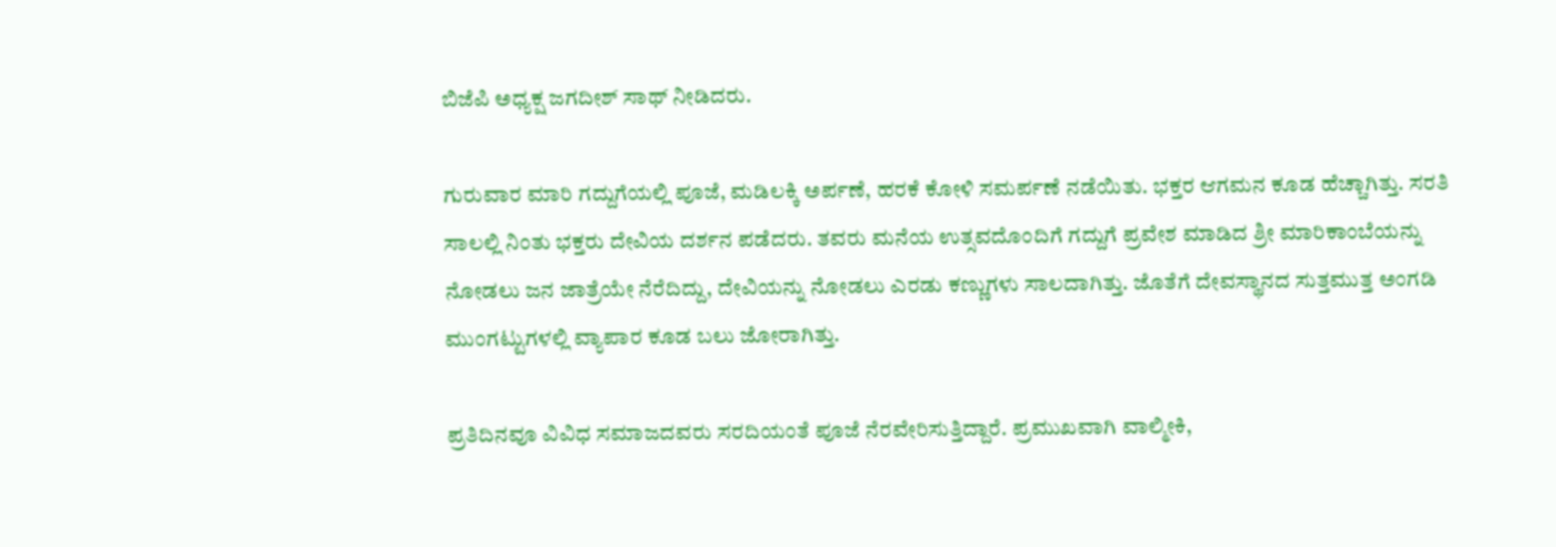ಬಿಜೆಪಿ ಅಧ್ಯಕ್ಷ ಜಗದೀಶ್‌ ಸಾಥ್‌ ನೀಡಿದರು.

ಗುರುವಾರ ಮಾರಿ ಗದ್ದುಗೆಯಲ್ಲಿ ಪೂಜೆ, ಮಡಿಲಕ್ಕಿ ಅರ್ಪಣೆ, ಹರಕೆ ಕೋಳಿ ಸಮರ್ಪಣೆ ನಡೆಯಿತು. ಭಕ್ತರ ಆಗಮನ ಕೂಡ ಹೆಚ್ಚಾಗಿತ್ತು. ಸರತಿ ಸಾಲಲ್ಲಿ ನಿಂತು ಭಕ್ತರು ದೇವಿಯ ದರ್ಶನ ಪಡೆದರು. ತವರು ಮನೆಯ ಉತ್ಸವದೊಂದಿಗೆ ಗದ್ದುಗೆ ಪ್ರವೇಶ ಮಾಡಿದ ಶ್ರೀ ಮಾರಿಕಾಂಬೆಯನ್ನು ನೋಡಲು ಜನ ಜಾತ್ರೆಯೇ ನೆರೆದಿದ್ದು, ದೇವಿಯನ್ನು ನೋಡಲು ಎರಡು ಕಣ್ಣುಗಳು ಸಾಲದಾಗಿತ್ತು. ಜೊತೆಗೆ ದೇವಸ್ಥಾನದ ಸುತ್ತಮುತ್ತ ಅಂಗಡಿ ಮುಂಗಟ್ಟುಗಳಲ್ಲಿ ವ್ಯಾಪಾರ ಕೂಡ ಬಲು ಜೋರಾಗಿತ್ತು.

ಪ್ರತಿದಿನವೂ ವಿವಿಧ ಸಮಾಜದವರು ಸರದಿಯಂತೆ ಪೂಜೆ ನೆರವೇರಿಸುತ್ತಿದ್ದಾರೆ. ಪ್ರಮುಖವಾಗಿ ವಾಲ್ಮೀಕಿ,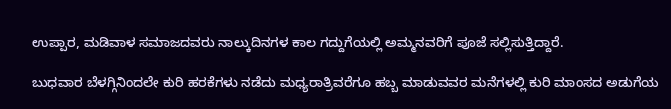ಉಪ್ಪಾರ, ಮಡಿವಾಳ ಸಮಾಜದವರು ನಾಲ್ಕುದಿನಗಳ ಕಾಲ ಗದ್ದುಗೆಯಲ್ಲಿ ಅಮ್ಮನವರಿಗೆ ಪೂಜೆ ಸಲ್ಲಿಸುತ್ತಿದ್ದಾರೆ.

ಬುಧವಾರ ಬೆಳಗ್ಗಿನಿಂದಲೇ ಕುರಿ ಹರಕೆಗಳು ನಡೆದು ಮಧ್ಯರಾತ್ರಿವರೆಗೂ ಹಬ್ಬ ಮಾಡುವವರ ಮನೆಗಳಲ್ಲಿ ಕುರಿ ಮಾಂಸದ ಅಡುಗೆಯ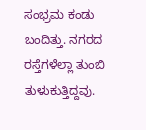ಸಂಭ್ರಮ ಕಂಡು ಬಂದಿತ್ತು. ನಗರದ ರಸ್ತೆಗಳೆಲ್ಲಾ ತುಂಬಿ ತುಳುಕುತ್ತಿದ್ದವು.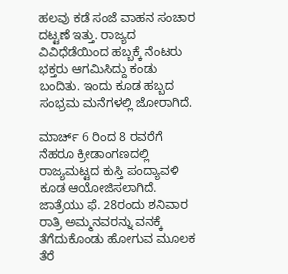ಹಲವು ಕಡೆ ಸಂಜೆ ವಾಹನ ಸಂಚಾರ ದಟ್ಟಣೆ ಇತ್ತು. ರಾಜ್ಯದ ವಿವಿಧೆಡೆಯಿಂದ ಹಬ್ಬಕ್ಕೆ ನೆಂಟರು ಭಕ್ತರು ಆಗಮಿಸಿದ್ದು ಕಂಡು ಬಂದಿತು. ಇಂದು ಕೂಡ ಹಬ್ಬದ ಸಂಭ್ರಮ ಮನೆಗಳಲ್ಲಿ ಜೋರಾಗಿದೆ.

ಮಾರ್ಚ್ 6 ರಿಂದ 8 ರವರೆಗೆ ನೆಹರೂ ಕ್ರೀಡಾಂಗಣದಲ್ಲಿ ರಾಜ್ಯಮಟ್ಟದ ಕುಸ್ತಿ ಪಂದ್ಯಾವಳಿ ಕೂಡ ಆಯೋಜಿಸಲಾಗಿದೆ. ಜಾತ್ರೆಯು ಫೆ. 28ರಂದು ಶನಿವಾರ ರಾತ್ರಿ ಅಮ್ಮನವರನ್ನು ವನಕ್ಕೆ ತೆಗೆದುಕೊಂಡು ಹೋಗುವ ಮೂಲಕ ತೆರೆ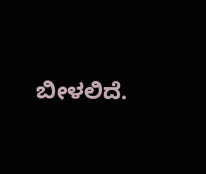ಬೀಳಲಿದೆ.